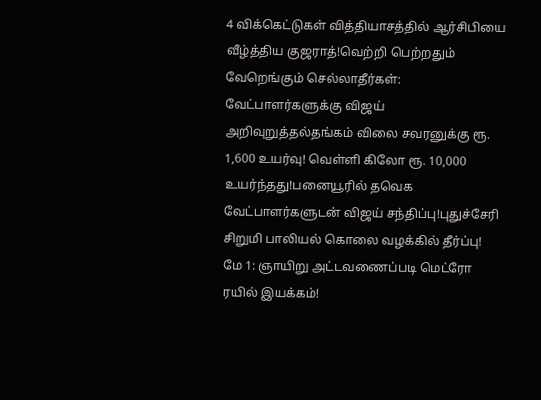4 விக்கெட்டுகள் வித்தியாசத்தில் ஆர்சிபியை வீழ்த்திய குஜராத்!வெற்றி பெற்றதும் வேறெங்கும் செல்லாதீர்கள்: வேட்பாளர்களுக்கு விஜய் அறிவுறுத்தல்தங்கம் விலை சவரனுக்கு ரூ. 1,600 உயர்வு! வெள்ளி கிலோ ரூ. 10,000 உயர்ந்தது!பனையூரில் தவெக வேட்பாளர்களுடன் விஜய் சந்திப்பு!புதுச்சேரி சிறுமி பாலியல் கொலை வழக்கில் தீர்ப்பு! மே 1: ஞாயிறு அட்டவணைப்படி மெட்ரோ ரயில் இயக்கம்!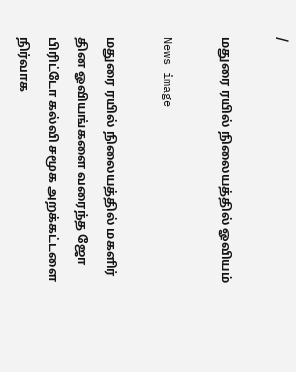/

மதுரை ரயில் நிலையத்தில் ஓவியம்

News image

மதுரை ரயில் நிலையத்தில் மகளிர் தின ஓவியங்களை வரைந்த ஜோ பிரிட்டோ கல்வி சமூக அறக்கட்டளை நிர்வாக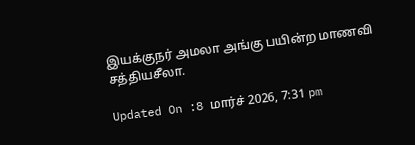இயக்குநர் அமலா அங்கு பயின்ற மாணவி சத்தியசீலா.

Updated On :8 மார்ச் 2026, 7:31 pm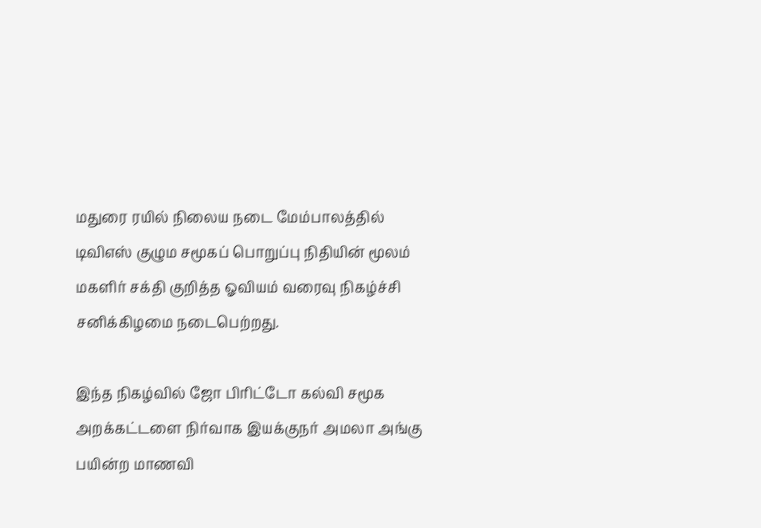மதுரை ரயில் நிலைய நடை மேம்பாலத்தில் டிவிஎஸ் குழும சமூகப் பொறுப்பு நிதியின் மூலம் மகளிர் சக்தி குறித்த ஓவியம் வரைவு நிகழ்ச்சி சனிக்கிழமை நடைபெற்றது.

இந்த நிகழ்வில் ஜோ பிரிட்டோ கல்வி சமூக அறக்கட்டளை நிர்வாக இயக்குநர் அமலா அங்கு பயின்ற மாணவி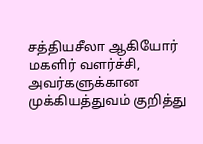சத்தியசீலா ஆகியோர் மகளிர் வளர்ச்சி, அவர்களுக்கான முக்கியத்துவம் குறித்து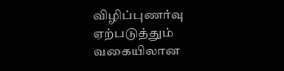விழிப்புணர்வு ஏற்படுத்தும் வகையிலான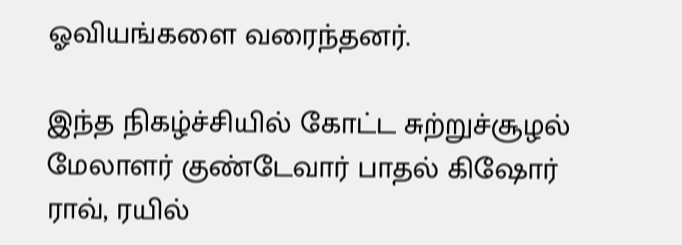ஓவியங்களை வரைந்தனர்.

இந்த நிகழ்ச்சியில் கோட்ட சுற்றுச்சூழல் மேலாளர் குண்டேவார் பாதல் கிஷோர் ராவ், ரயில்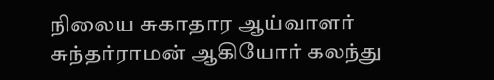நிலைய சுகாதார ஆய்வாளர் சுந்தர்ராமன் ஆகியோர் கலந்து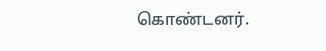கொண்டனர்.